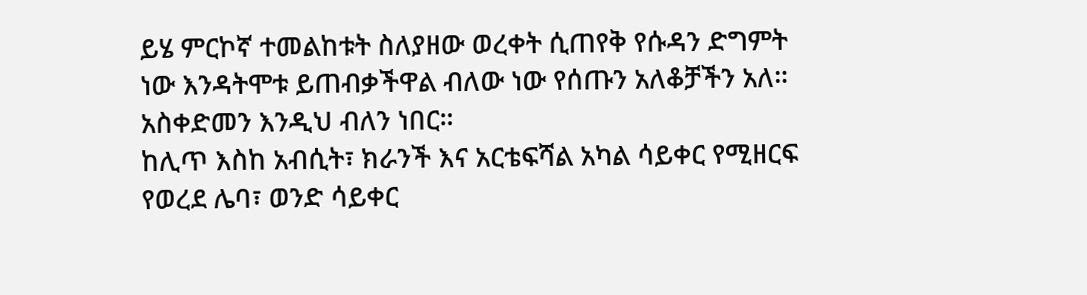ይሄ ምርኮኛ ተመልከቱት ስለያዘው ወረቀት ሲጠየቅ የሱዳን ድግምት ነው እንዳትሞቱ ይጠብቃችዋል ብለው ነው የሰጡን አለቆቻችን አለ። አስቀድመን እንዲህ ብለን ነበር።
ከሊጥ እስከ አብሲት፣ ክራንች እና አርቴፍሻል አካል ሳይቀር የሚዘርፍ የወረደ ሌባ፣ ወንድ ሳይቀር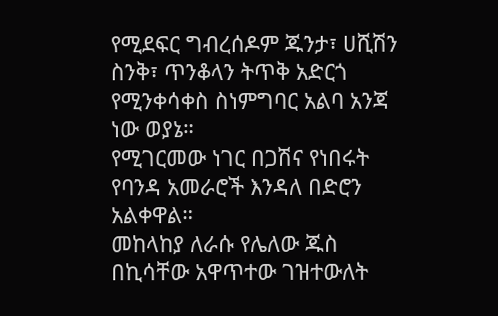የሚደፍር ግብረሰዶም ጁንታ፣ ሀሺሽን ስንቅ፣ ጥንቆላን ትጥቅ አድርጎ የሚንቀሳቀስ ስነምግባር አልባ አንጃ ነው ወያኔ።
የሚገርመው ነገር በጋሽና የነበሩት የባንዳ አመራሮች እንዳለ በድሮን አልቀዋል።
መከላከያ ለራሱ የሌለው ጁስ በኪሳቸው አዋጥተው ገዝተውለት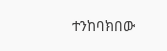ተንከባክበው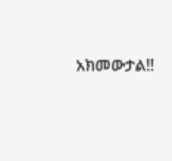አክመውታል!!